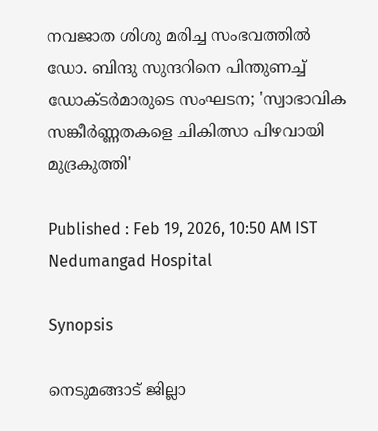നവജാത ശിശു മരിച്ച സംഭവത്തിൽ ഡോ. ബിന്ദു സുന്ദറിനെ പിന്തുണച്ച് ഡോക്ടർമാരുടെ സംഘടന; 'സ്വാഭാവിക സങ്കീർണ്ണതകളെ ചികിത്സാ പിഴവായി മുദ്രകുത്തി'

Published : Feb 19, 2026, 10:50 AM IST
Nedumangad Hospital

Synopsis

നെടുമങ്ങാട് ജില്ലാ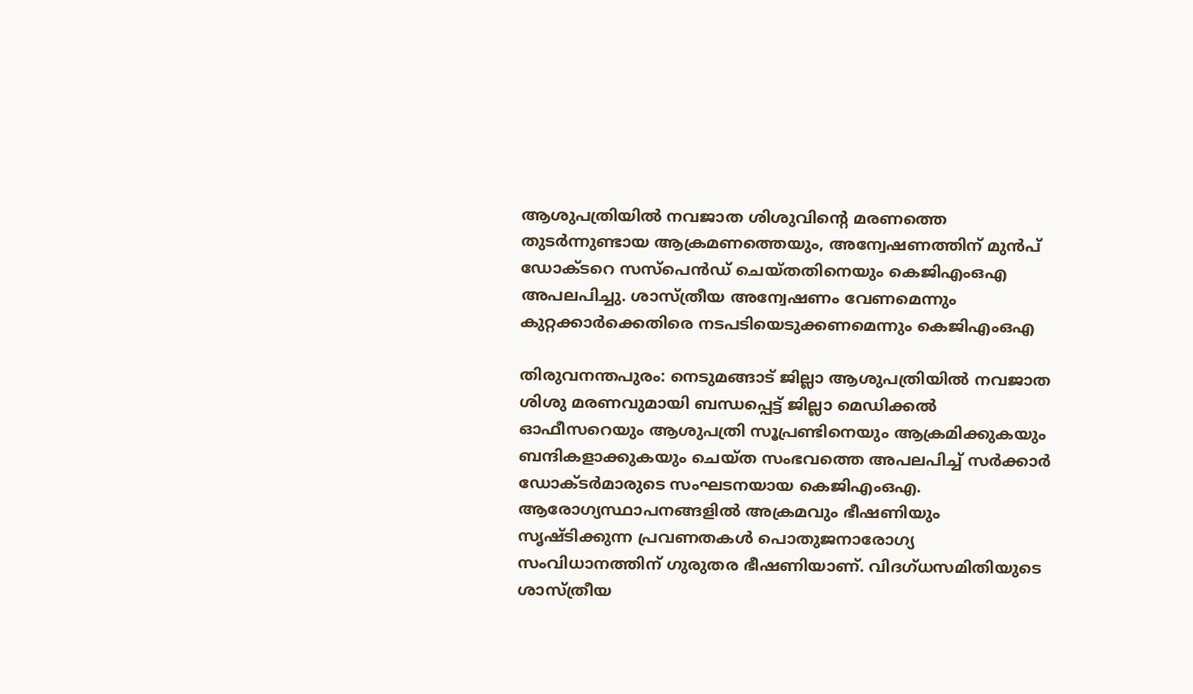ആശുപത്രിയിൽ നവജാത ശിശുവിൻ്റെ മരണത്തെ തുടർന്നുണ്ടായ ആക്രമണത്തെയും, അന്വേഷണത്തിന് മുൻപ് ഡോക്ടറെ സസ്പെൻഡ് ചെയ്തതിനെയും കെജിഎംഒഎ അപലപിച്ചു. ശാസ്ത്രീയ അന്വേഷണം വേണമെന്നും കുറ്റക്കാർക്കെതിരെ നടപടിയെടുക്കണമെന്നും കെജിഎംഒഎ

തിരുവനന്തപുരം: നെടുമങ്ങാട് ജില്ലാ ആശുപത്രിയിൽ നവജാത ശിശു മരണവുമായി ബന്ധപ്പെട്ട് ജില്ലാ മെഡിക്കൽ ഓഫീസറെയും ആശുപത്രി സൂപ്രണ്ടിനെയും ആക്രമിക്കുകയും ബന്ദികളാക്കുകയും ചെയ്ത സംഭവത്തെ അപലപിച്ച് സർക്കാർ ഡോക്ടര്‍മാരുടെ സംഘടനയായ കെജിഎംഒഎ. ആരോഗ്യസ്ഥാപനങ്ങളിൽ അക്രമവും ഭീഷണിയും സൃഷ്ടിക്കുന്ന പ്രവണതകൾ പൊതുജനാരോഗ്യ സംവിധാനത്തിന് ഗുരുതര ഭീഷണിയാണ്. വിദഗ്ധസമിതിയുടെ ശാസ്ത്രീയ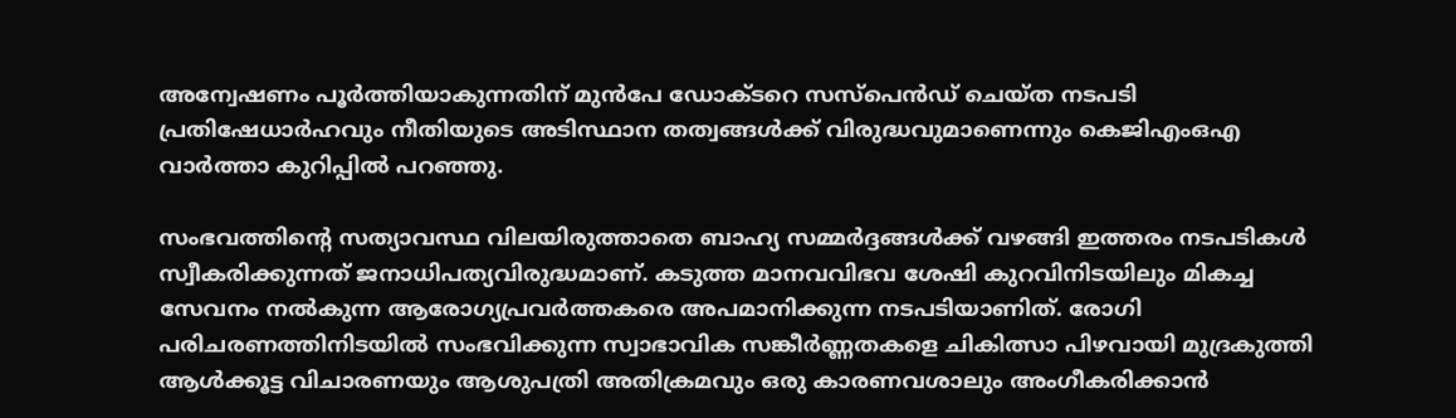അന്വേഷണം പൂർത്തിയാകുന്നതിന് മുൻപേ ഡോക്ടറെ സസ്‌പെൻഡ് ചെയ്ത നടപടി പ്രതിഷേധാർഹവും നീതിയുടെ അടിസ്ഥാന തത്വങ്ങൾക്ക് വിരുദ്ധവുമാണെന്നും കെജിഎംഒഎ വാർത്താ കുറിപ്പിൽ പറഞ്ഞു.

സംഭവത്തിന്‍റെ സത്യാവസ്ഥ വിലയിരുത്താതെ ബാഹ്യ സമ്മർദ്ദങ്ങൾക്ക് വഴങ്ങി ഇത്തരം നടപടികൾ സ്വീകരിക്കുന്നത് ജനാധിപത്യവിരുദ്ധമാണ്. കടുത്ത മാനവവിഭവ ശേഷി കുറവിനിടയിലും മികച്ച സേവനം നൽകുന്ന ആരോഗ്യപ്രവർത്തകരെ അപമാനിക്കുന്ന നടപടിയാണിത്. രോഗി പരിചരണത്തിനിടയിൽ സംഭവിക്കുന്ന സ്വാഭാവിക സങ്കീർണ്ണതകളെ ചികിത്സാ പിഴവായി മുദ്രകുത്തി ആൾക്കൂട്ട വിചാരണയും ആശുപത്രി അതിക്രമവും ഒരു കാരണവശാലും അംഗീകരിക്കാൻ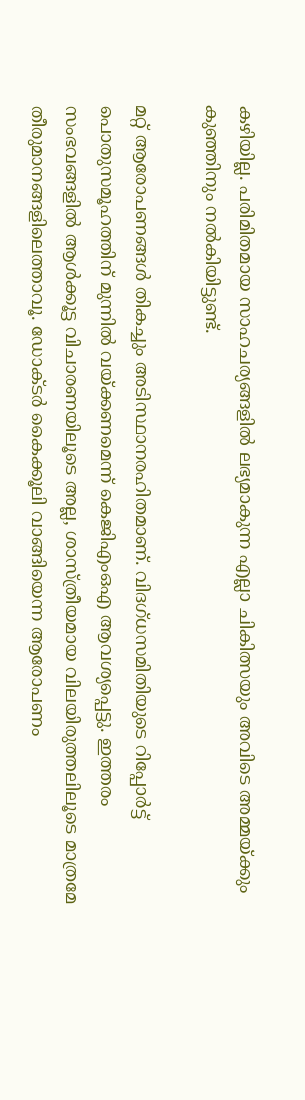കഴിയില്ല. പരിമിതമായ സാഹചര്യങ്ങളിൽ ലഭ്യമാകുന്ന എല്ലാ ചികിത്സയും അവിടെ അമ്മയ്ക്കും കുഞ്ഞിനും നൽകിയിട്ടുണ്ട്.

മറ്റ് ആരോപണങ്ങൾ തികച്ചും അടിസ്ഥാനരഹിതമാണ്. വിദഗ്ധസമിതിയുടെ റിപ്പോർട്ട് പൊതുസമൂഹത്തിന് മുന്നിൽ വയ്ക്കണമെന്ന് കെജിഎംഒഎ ആവശ്യപ്പെട്ടു. ഇത്തരം സംഭവങ്ങളിൽ ആൾക്കൂട്ട വിചാരണയിലൂടെ അല്ല, ശാസ്ത്രീയമായ വിലയിരുത്തലിലൂടെ മാത്രമേ തീരുമാനങ്ങളിലെത്താവൂ. ഡോക്ടർ കൈക്കൂലി വാങ്ങിയെന്ന ആരോപണം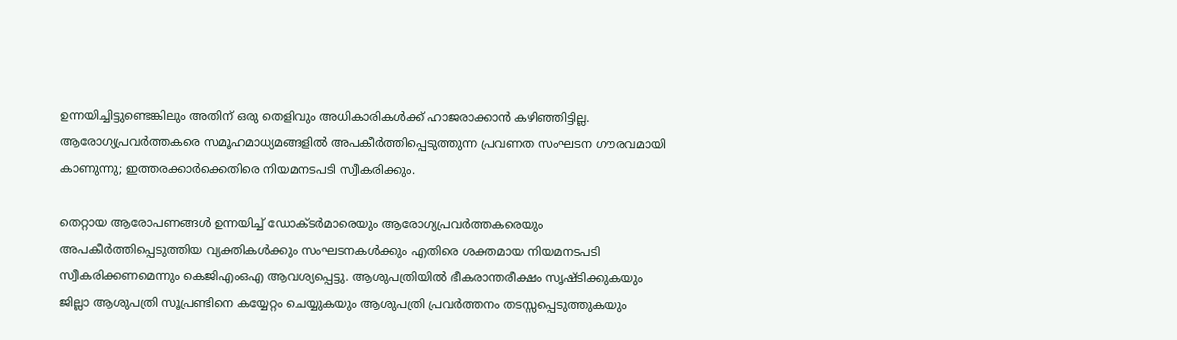ഉന്നയിച്ചിട്ടുണ്ടെങ്കിലും അതിന് ഒരു തെളിവും അധികാരികൾക്ക് ഹാജരാക്കാൻ കഴിഞ്ഞിട്ടില്ല. ആരോഗ്യപ്രവർത്തകരെ സമൂഹമാധ്യമങ്ങളിൽ അപകീർത്തിപ്പെടുത്തുന്ന പ്രവണത സംഘടന ഗൗരവമായി കാണുന്നു; ഇത്തരക്കാർക്കെതിരെ നിയമനടപടി സ്വീകരിക്കും.

തെറ്റായ ആരോപണങ്ങൾ ഉന്നയിച്ച് ഡോക്ടർമാരെയും ആരോഗ്യപ്രവർത്തകരെയും അപകീർത്തിപ്പെടുത്തിയ വ്യക്തികൾക്കും സംഘടനകൾക്കും എതിരെ ശക്തമായ നിയമനടപടി സ്വീകരിക്കണമെന്നും കെജിഎംഒഎ ആവശ്യപ്പെട്ടു. ആശുപത്രിയിൽ ഭീകരാന്തരീക്ഷം സൃഷ്ടിക്കുകയും ജില്ലാ ആശുപത്രി സൂപ്രണ്ടിനെ കയ്യേറ്റം ചെയ്യുകയും ആശുപത്രി പ്രവർത്തനം തടസ്സപ്പെടുത്തുകയും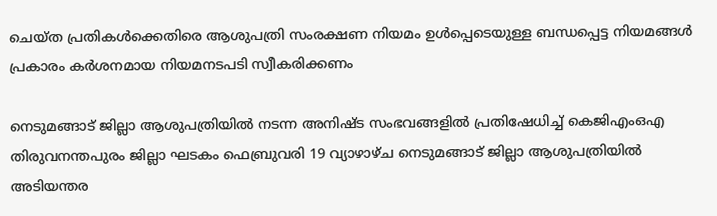ചെയ്ത പ്രതികൾക്കെതിരെ ആശുപത്രി സംരക്ഷണ നിയമം ഉൾപ്പെടെയുള്ള ബന്ധപ്പെട്ട നിയമങ്ങൾ പ്രകാരം കർശനമായ നിയമനടപടി സ്വീകരിക്കണം

നെടുമങ്ങാട് ജില്ലാ ആശുപത്രിയിൽ നടന്ന അനിഷ്ട സംഭവങ്ങളിൽ പ്രതിഷേധിച്ച് കെജിഎംഒഎ തിരുവനന്തപുരം ജില്ലാ ഘടകം ഫെബ്രുവരി 19 വ്യാഴാഴ്ച നെടുമങ്ങാട് ജില്ലാ ആശുപത്രിയിൽ അടിയന്തര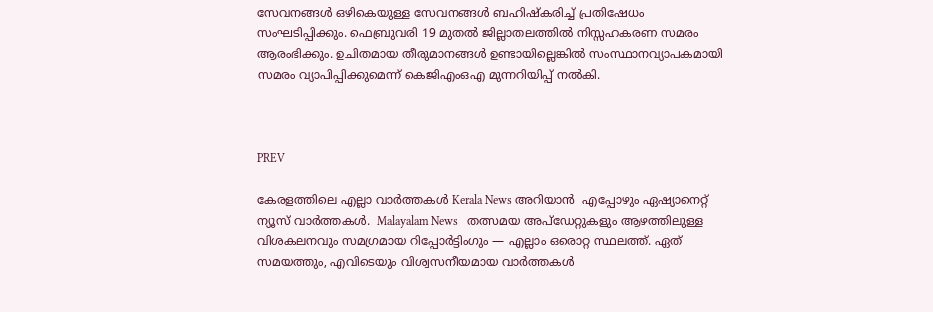സേവനങ്ങൾ ഒഴികെയുള്ള സേവനങ്ങൾ ബഹിഷ്കരിച്ച് പ്രതിഷേധം സംഘടിപ്പിക്കും. ഫെബ്രുവരി 19 മുതൽ ജില്ലാതലത്തിൽ നിസ്സഹകരണ സമരം ആരംഭിക്കും. ഉചിതമായ തീരുമാനങ്ങൾ ഉണ്ടായില്ലെങ്കിൽ സംസ്ഥാനവ്യാപകമായി സമരം വ്യാപിപ്പിക്കുമെന്ന് കെജിഎംഒഎ മുന്നറിയിപ്പ് നൽകി.



PREV

കേരളത്തിലെ എല്ലാ വാർത്തകൾ Kerala News അറിയാൻ  എപ്പോഴും ഏഷ്യാനെറ്റ് ന്യൂസ് വാർത്തകൾ.  Malayalam News   തത്സമയ അപ്‌ഡേറ്റുകളും ആഴത്തിലുള്ള വിശകലനവും സമഗ്രമായ റിപ്പോർട്ടിംഗും — എല്ലാം ഒരൊറ്റ സ്ഥലത്ത്. ഏത് സമയത്തും, എവിടെയും വിശ്വസനീയമായ വാർത്തകൾ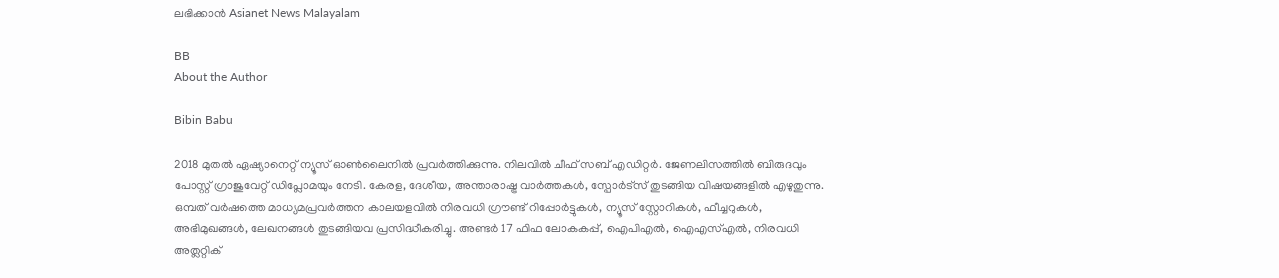ലഭിക്കാൻ Asianet News Malayalam

BB
About the Author

Bibin Babu

2018 മുതല്‍ ഏഷ്യാനെറ്റ് ന്യൂസ് ഓണ്‍ലൈനില്‍ പ്രവര്‍ത്തിക്കുന്നു. നിലവില്‍ ചീഫ് സബ് എഡിറ്റർ. ജേണലിസത്തില്‍ ബിരുദവും പോസ്റ്റ് ഗ്രാജുവേറ്റ് ഡിപ്ലോമയും നേടി. കേരള, ദേശീയ, അന്താരാഷ്ട്ര വാര്‍ത്തകള്‍, സ്പോര്‍ട്സ് തുടങ്ങിയ വിഷയങ്ങളില്‍ എഴുതുന്നു. ഒമ്പത് വര്‍ഷത്തെ മാധ്യമപ്രവര്‍ത്തന കാലയളവില്‍ നിരവധി ഗ്രൗണ്ട് റിപ്പോര്‍ട്ടുകള്‍, ന്യൂസ് സ്റ്റോറികള്‍, ഫീച്ചറുകള്‍, അഭിമുഖങ്ങള്‍, ലേഖനങ്ങള്‍ തുടങ്ങിയവ പ്രസിദ്ധീകരിച്ചു. അണ്ടര്‍ 17 ഫിഫ ലോകകപ്പ്, ഐപിഎൽ, ഐഎസ്എൽ, നിരവധി അത്ലറ്റിക്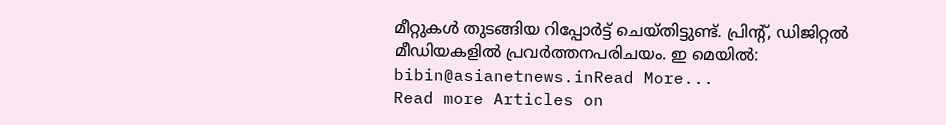മീറ്റുകൾ തുടങ്ങിയ റിപ്പോര്‍ട്ട് ചെയ്തിട്ടുണ്ട്. പ്രിന്‍റ്, ഡിജിറ്റല്‍ മീഡിയകളില്‍ പ്രവര്‍ത്തനപരിചയം. ഇ മെയില്‍: bibin@asianetnews.inRead More...
Read more Articles on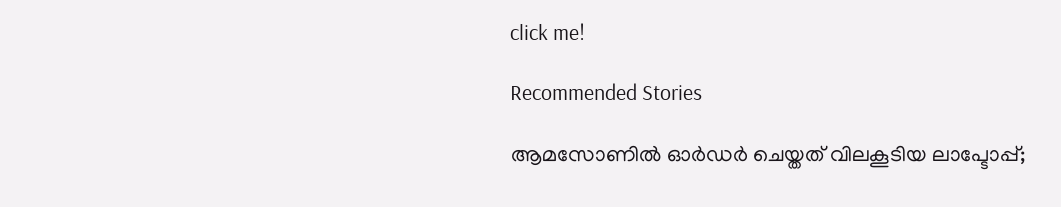click me!

Recommended Stories

ആമസോണിൽ ഓർഡർ ചെയ്തത് വിലകൂടിയ ലാപ്ടോപ്പ്;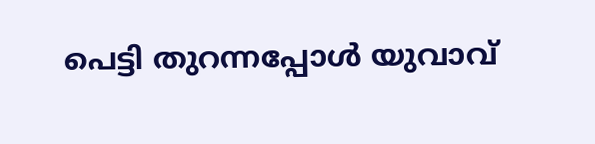പെട്ടി തുറന്നപ്പോൾ യുവാവ്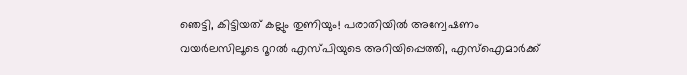ഞെട്ടി, കിട്ടിയത് കല്ലും തുണിയും! പരാതിയിൽ അന്വേഷണം
വയർലസിലൂടെ റൂറൽ എസ്പിയുടെ അറിയിപ്പെത്തി, എസ്ഐമാർക്ക്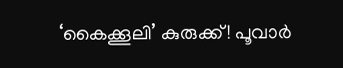‘കൈക്കൂലി’ കുരുക്ക്! പൂവാർ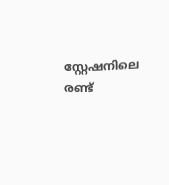സ്റ്റേഷനിലെ രണ്ട്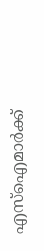എസ്ഐമാർക്ക്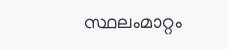സ്ഥലംമാറ്റം